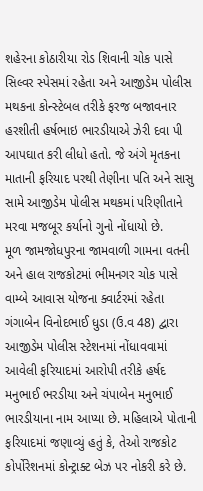શહેરના કોઠારીયા રોડ શિવાની ચોક પાસે સિલ્વર સ્પેસમાં રહેતા અને આજીડેમ પોલીસ મથકના કોન્સ્ટેબલ તરીકે ફરજ બજાવનાર હરશીતી હર્ષભાઇ ભારડીયાએ ઝેરી દવા પી આપઘાત કરી લીધો હતો. જે અંગે મૃતકના માતાની ફરિયાદ પરથી તેણીના પતિ અને સાસુ સામે આજીડેમ પોલીસ મથકમાં પરિણીતાને મરવા મજબૂર કર્યાનો ગુનો નોંધાયો છે.
મૂળ જામજોધપુરના જામવાળી ગામના વતની અને હાલ રાજકોટમાં ભીમનગર ચોક પાસે વામ્બે આવાસ યોજના ક્વાર્ટરમાં રહેતા ગંગાબેન વિનોદભાઈ ધુડા (ઉ.વ 48) દ્વારા આજીડેમ પોલીસ સ્ટેશનમાં નોંધાવવામાં આવેલી ફરિયાદમાં આરોપી તરીકે હર્ષદ મનુભાઈ ભરડીયા અને ચંપાબેન મનુભાઈ ભારડીયાના નામ આપ્યા છે. મહિલાએ પોતાની ફરિયાદમાં જણાવ્યું હતું કે, તેઓ રાજકોટ કોર્પોરેશનમાં કોન્ટ્રાક્ટ બેઝ પર નોકરી કરે છે.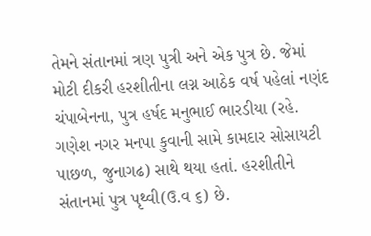તેમને સંતાનમાં ત્રણ પુત્રી અને એક પુત્ર છે. જેમાં મોટી દીકરી હરશીતીના લગ્ન આઠેક વર્ષ પહેલાં નણંદ ચંપાબેનના, પુત્ર હર્ષદ મનુભાઈ ભારડીયા (રહે. ગણેશ નગર મનપા કુવાની સામે કામદાર સોસાયટી પાછળ, જુનાગઢ) સાથે થયા હતાં. હરશીતીને સંતાનમાં પુત્ર પૃથ્વી(ઉ.વ ૬) છે.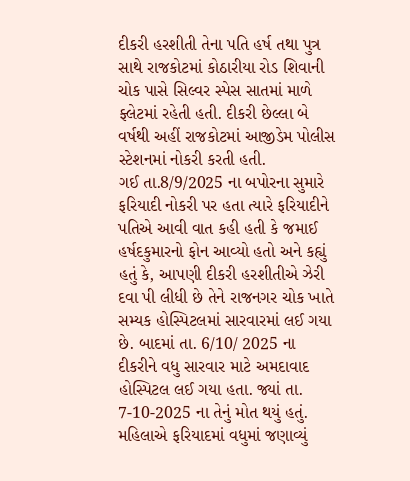દીકરી હરશીતી તેના પતિ હર્ષ તથા પુત્ર સાથે રાજકોટમાં કોઠારીયા રોડ શિવાની ચોક પાસે સિલ્વર સ્પેસ સાતમાં માળે ફ્લેટમાં રહેતી હતી. દીકરી છેલ્લા બે વર્ષથી અહીં રાજકોટમાં આજીડેમ પોલીસ સ્ટેશનમાં નોકરી કરતી હતી.
ગઈ તા.8/9/2025 ના બપોરના સુમારે ફરિયાદી નોકરી પર હતા ત્યારે ફરિયાદીને પતિએ આવી વાત કહી હતી કે જમાઈ હર્ષદકુમારનો ફોન આવ્યો હતો અને કહ્યું હતું કે, આપણી દીકરી હરશીતીએ ઝેરી દવા પી લીધી છે તેને રાજનગર ચોક ખાતે સમ્યક હોસ્પિટલમાં સારવારમાં લઈ ગયા છે. બાદમાં તા. 6/10/ 2025 ના દીકરીને વધુ સારવાર માટે અમદાવાદ હોસ્પિટલ લઈ ગયા હતા. જ્યાં તા. 7-10-2025 ના તેનું મોત થયું હતું.
મહિલાએ ફરિયાદમાં વધુમાં જણાવ્યું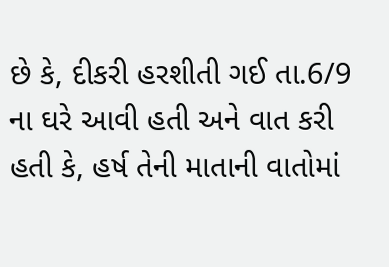છે કે, દીકરી હરશીતી ગઈ તા.6/9 ના ઘરે આવી હતી અને વાત કરી હતી કે, હર્ષ તેની માતાની વાતોમાં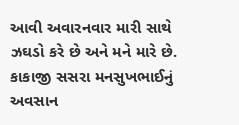આવી અવારનવાર મારી સાથે ઝઘડો કરે છે અને મને મારે છે. કાકાજી સસરા મનસુખભાઈનું અવસાન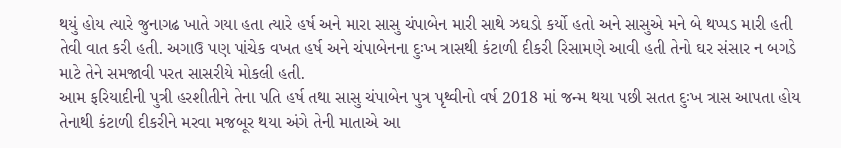થયું હોય ત્યારે જુનાગઢ ખાતે ગયા હતા ત્યારે હર્ષ અને મારા સાસુ ચંપાબેન મારી સાથે ઝઘડો કર્યો હતો અને સાસુએ મને બે થપ્પડ મારી હતી તેવી વાત કરી હતી. અગાઉ પણ પાંચેક વખત હર્ષ અને ચંપાબેનના દુઃખ ત્રાસથી કંટાળી દીકરી રિસામણે આવી હતી તેનો ઘર સંસાર ન બગડે માટે તેને સમજાવી પરત સાસરીયે મોકલી હતી.
આમ ફરિયાદીની પુત્રી હરશીતીને તેના પતિ હર્ષ તથા સાસુ ચંપાબેન પુત્ર પૃથ્વીનો વર્ષ 2018 માં જન્મ થયા પછી સતત દુઃખ ત્રાસ આપતા હોય તેનાથી કંટાળી દીકરીને મરવા મજબૂર થયા અંગે તેની માતાએ આ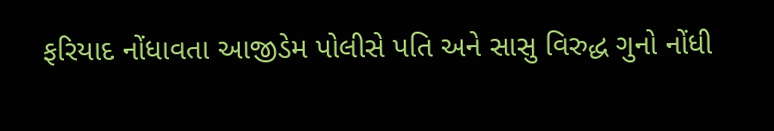ફરિયાદ નોંધાવતા આજીડેમ પોલીસે પતિ અને સાસુ વિરુદ્ધ ગુનો નોંધી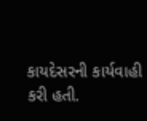કાયદેસરની કાર્યવાહી કરી હતી.